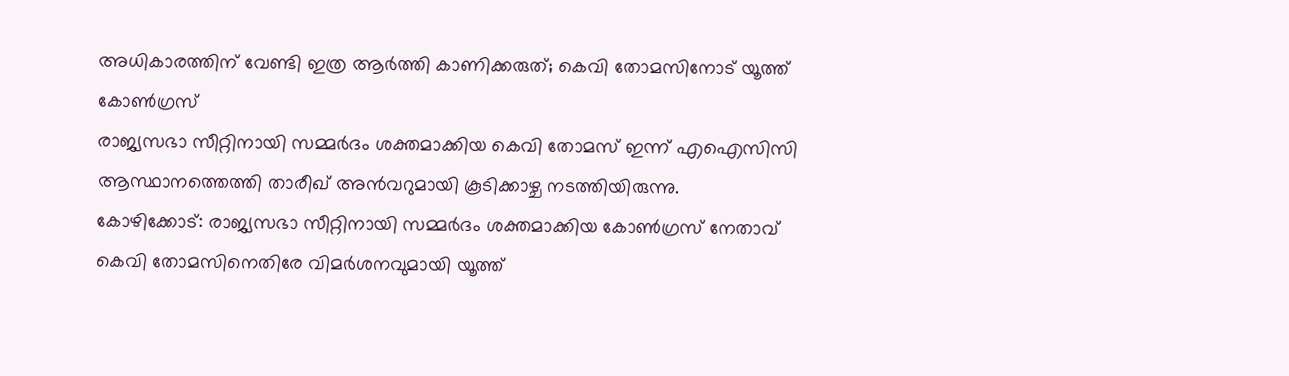അധികാരത്തിന് വേണ്ടി ഇത്ര ആർത്തി കാണിക്കരുത്; കെവി തോമസിനോട് യൂത്ത് കോൺഗ്രസ്
രാജ്യസഭാ സീറ്റിനായി സമ്മർദം ശക്തമാക്കിയ കെവി തോമസ് ഇന്ന് എഐസിസി ആസ്ഥാനത്തെത്തി താരീഖ് അൻവറുമായി കൂടിക്കാഴ്ച നടത്തിയിരുന്നു.
കോഴിക്കോട്: രാജ്യസഭാ സീറ്റിനായി സമ്മർദം ശക്തമാക്കിയ കോൺഗ്രസ് നേതാവ് കെവി തോമസിനെതിരേ വിമർശനവുമായി യൂത്ത്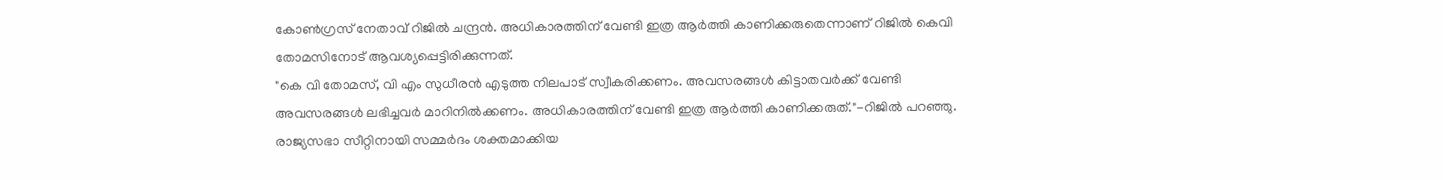കോൺഗ്രസ് നേതാവ് റിജിൽ ചന്ദ്രൻ. അധികാരത്തിന് വേണ്ടി ഇത്ര ആർത്തി കാണിക്കരുതെന്നാണ് റിജിൽ കെവി തോമസിനോട് ആവശ്യപ്പെട്ടിരിക്കുന്നത്.
"കെ വി തോമസ്, വി എം സുധീരൻ എടുത്ത നിലപാട് സ്വീകരിക്കണം. അവസരങ്ങൾ കിട്ടാതവർക്ക് വേണ്ടി അവസരങ്ങൾ ലഭിച്ചവർ മാറിനിൽക്കണം. അധികാരത്തിന് വേണ്ടി ഇത്ര ആർത്തി കാണിക്കരുത്."-റിജിൽ പറഞ്ഞു.
രാജ്യസഭാ സീറ്റിനായി സമ്മർദം ശക്തമാക്കിയ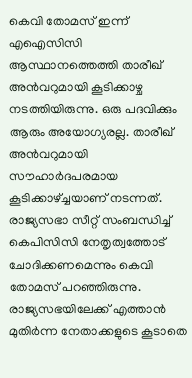കെവി തോമസ് ഇന്ന് എഐസിസി ആസ്ഥാനത്തെത്തി താരീഖ് അൻവറുമായി കൂടിക്കാഴ്ച നടത്തിയിരുന്നു. ഒരു പദവിക്കും ആരും അയോഗ്യരല്ല. താരീഖ് അൻവറുമായി സൗഹാർദപരമായ കൂടിക്കാഴ്ച്ചയാണ് നടന്നത്. രാജ്യസഭാ സീറ്റ് സംബന്ധിച്ച് കെപിസിസി നേതൃത്വത്തോട് ചോദിക്കണമെന്നും കെവി തോമസ് പറഞ്ഞിരുന്നു.
രാജ്യസഭയിലേക്ക് എത്താൻ മുതിർന്ന നേതാക്കളുടെ കൂടാതെ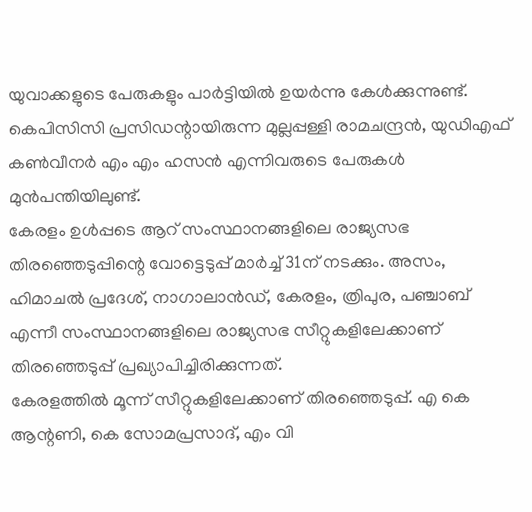യുവാക്കളുടെ പേരുകളും പാർട്ടിയിൽ ഉയർന്നു കേൾക്കുന്നുണ്ട്. കെപിസിസി പ്രസിഡന്റായിരുന്ന മുല്ലപ്പള്ളി രാമചന്ദ്രൻ, യുഡിഎഫ് കൺവീനർ എം എം ഹസൻ എന്നിവരുടെ പേരുകൾ മുൻപന്തിയിലുണ്ട്.
കേരളം ഉൾപ്പടെ ആറ് സംസ്ഥാനങ്ങളിലെ രാജ്യസഭ തിരഞ്ഞെടുപ്പിന്റെ വോട്ടെടുപ്പ് മാർച്ച് 31ന് നടക്കും. അസം, ഹിമാചൽ പ്രദേശ്, നാഗാലാൻഡ്, കേരളം, ത്രിപുര, പഞ്ചാബ് എന്നീ സംസ്ഥാനങ്ങളിലെ രാജ്യസഭ സീറ്റുകളിലേക്കാണ് തിരഞ്ഞെടുപ്പ് പ്രഖ്യാപിച്ചിരിക്കുന്നത്.
കേരളത്തിൽ മൂന്ന് സീറ്റുകളിലേക്കാണ് തിരഞ്ഞെടുപ്പ്. എ കെ ആന്റണി, കെ സോമപ്രസാദ്, എം വി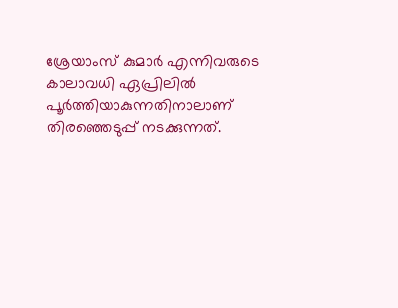ശ്രേയാംസ് കുമാർ എന്നിവരുടെ കാലാവധി ഏപ്രിലിൽ പൂർത്തിയാകുന്നതിനാലാണ് തിരഞ്ഞെടുപ്പ് നടക്കുന്നത്.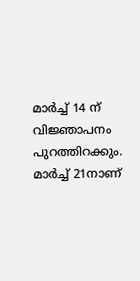മാർച്ച് 14 ന് വിജ്ഞാപനം പുറത്തിറക്കും. മാർച്ച് 21നാണ്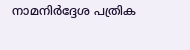നാമനിർദ്ദേശ പത്രിക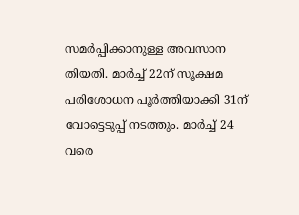സമർപ്പിക്കാനുള്ള അവസാന തിയതി. മാർച്ച് 22ന് സൂക്ഷമ പരിശോധന പൂർത്തിയാക്കി 31ന് വോട്ടെടുപ്പ് നടത്തും. മാർച്ച് 24 വരെ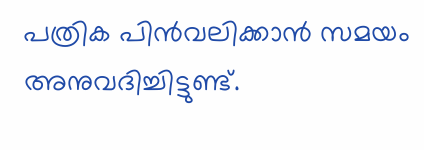പത്രിക പിൻവലിക്കാൻ സമയം അനുവദിച്ചിട്ടുണ്ട്.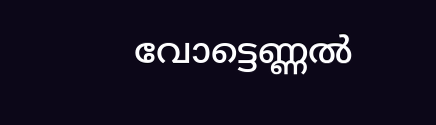വോട്ടെണ്ണൽ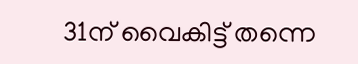31ന് വൈകിട്ട് തന്നെ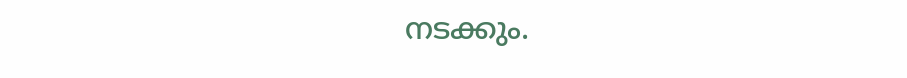നടക്കും.